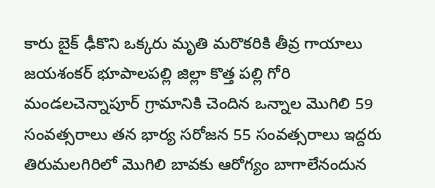కారు బైక్ ఢీకొని ఒక్కరు మృతి మరొకరికి తీవ్ర గాయాలు
జయశంకర్ భూపాలపల్లి జిల్లా కొత్త పల్లి గోరి మండలచెన్నాపూర్ గ్రామానికి చెందిన ఒన్నాల మొగిలి 59 సంవత్సరాలు తన భార్య సరోజన 55 సంవత్సరాలు ఇద్దరు తిరుమలగిరిలో మొగిలి బావకు ఆరోగ్యం బాగాలేనందున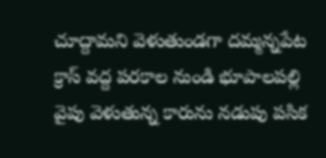చూద్దామని వెళుతుండగా దమ్మన్నపేట క్రాస్ వద్ద పరకాల నుండి భూపాలపల్లి వైపు వెళుతున్న కారును నడుపు పసిక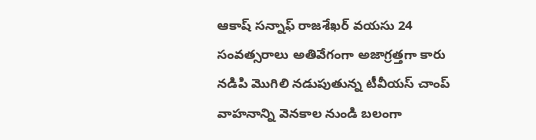ఆకాష్ సన్నాఫ్ రాజశేఖర్ వయసు 24 సంవత్సరాలు అతివేగంగా అజాగ్రత్తగా కారు నడిపి మొగిలి నడుపుతున్న టీవీయస్ చాంప్ వాహనాన్ని వెనకాల నుండి బలంగా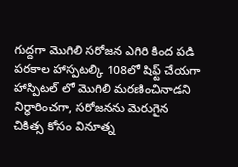గుద్దగా మొగిలి సరోజన ఎగిరి కింద పడి పరకాల హాస్పటల్కి 108లో షిఫ్ట్ చేయగా హాస్పిటల్ లో మొగిలి మరణించినాడని నిర్ధారించగా, సరోజనను మెరుగైన చికిత్స కోసం వినూత్న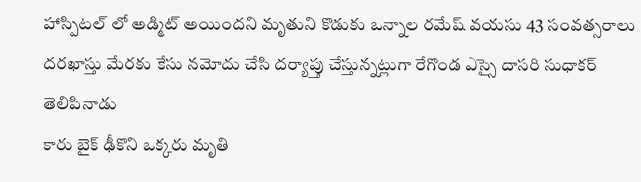హాస్పిటల్ లో అడ్మిట్ అయిందని మృతుని కొడుకు ఒన్నాల రమేష్ వయసు 43 సంవత్సరాలు దరఖాస్తు మేరకు కేసు నమోదు చేసి దర్యాప్తు చేస్తున్నట్లుగా రేగొండ ఎస్సై దాసరి సుధాకర్ తెలిపినాడు
కారు బైక్ ఢీకొని ఒక్కరు మృతి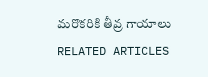మరొకరికి తీవ్ర గాయాలు
RELATED ARTICLES